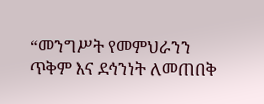“መንግሥት የመምህራንን ጥቅም እና ደኅንነት ለመጠበቅ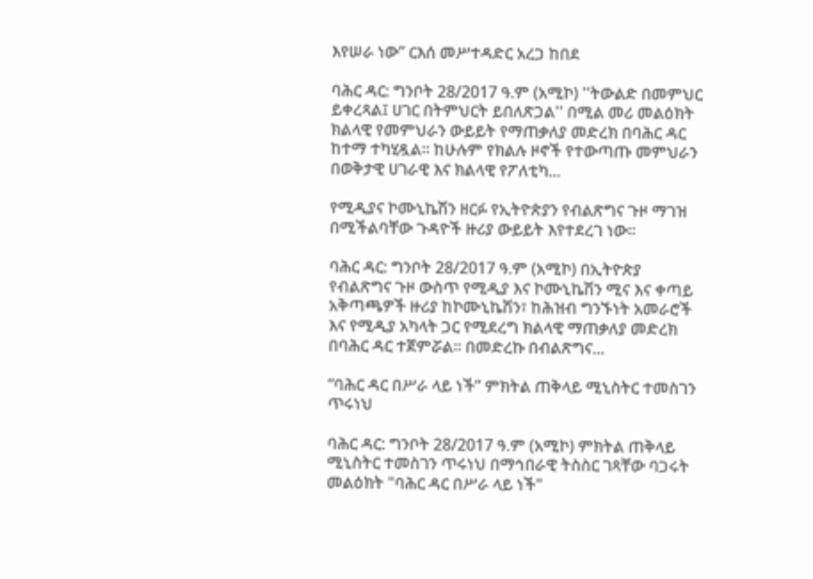እየሠራ ነው” ርእሰ መሥተዳድር አረጋ ከበደ

ባሕር ዳር: ግንቦት 28/2017 ዓ.ም (አሚኮ) ''ትውልድ በመምህር ይቀረጻል፤ ሀገር በትምህርት ይበለጽጋል'' በሚል መሪ መልዕክት ክልላዊ የመምህራን ውይይት የማጠቃለያ መድረክ በባሕር ዳር ከተማ ተካሂዷል። ከሁሉም የክልሉ ዞኖች የተውጣጡ መምህራን በወቅታዊ ሀገራዊ እና ክልላዊ የፖለቲካ...

የሚዲያና ኮሙኒኬሽን ዘርፉ የኢትዮጵያን የብልጽግና ጉዞ ማገዝ በሚችልባቸው ጉዳዮች ዙሪያ ውይይት እየተደረገ ነው።

ባሕር ዳር: ግንቦት 28/2017 ዓ.ም (አሚኮ) በኢትዮጵያ የብልጽግና ጉዞ ውስጥ የሚዲያ እና ኮሙኒኬሽን ሚና እና ቀጣይ አቅጣጫዎች ዙሪያ ከኮሙኒኬሽን፣ ከሕዝብ ግንኙነት አመራሮች እና የሚዲያ አካላት ጋር የሚደረግ ክልላዊ ማጠቃለያ መድረክ በባሕር ዳር ተጀምሯል። በመድረኩ በብልጽግና...

“ባሕር ዳር በሥራ ላይ ነች” ምክትል ጠቅላይ ሚኒስትር ተመስገን ጥሩነህ

ባሕር ዳር: ግንቦት 28/2017 ዓ.ም (አሚኮ) ምክትል ጠቅላይ ሚኒስትር ተመስገን ጥሩነህ በማኅበራዊ ትስስር ገጻቸው ባጋሩት መልዕክት "ባሕር ዳር በሥራ ላይ ነች"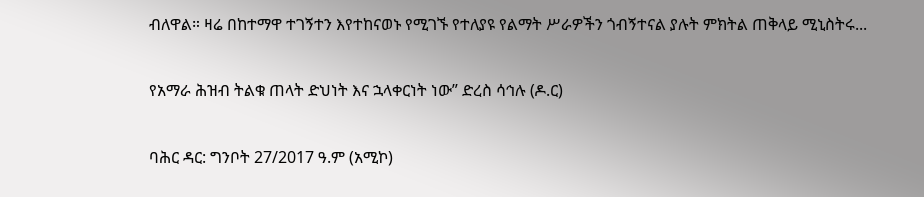ብለዋል። ዛሬ በከተማዋ ተገኝተን እየተከናወኑ የሚገኙ የተለያዩ የልማት ሥራዎችን ጎብኝተናል ያሉት ምክትል ጠቅላይ ሚኒስትሩ...

የአማራ ሕዝብ ትልቁ ጠላት ድህነት እና ኋላቀርነት ነው” ድረስ ሳኅሉ (ዶ.ር)

ባሕር ዳር: ግንቦት 27/2017 ዓ.ም (አሚኮ)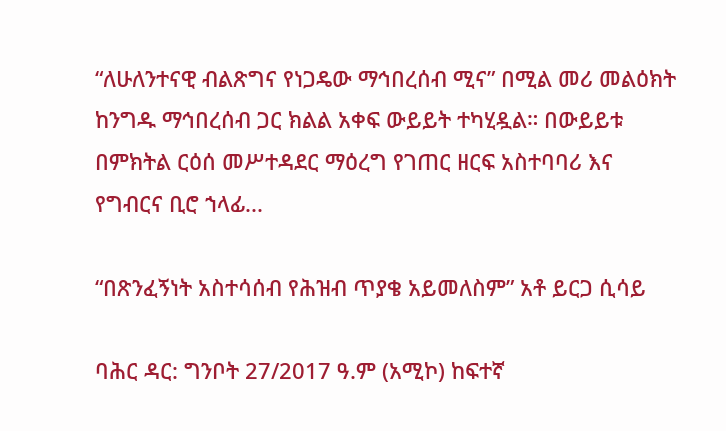“ለሁለንተናዊ ብልጽግና የነጋዴው ማኅበረሰብ ሚና” በሚል መሪ መልዕክት ከንግዱ ማኅበረሰብ ጋር ክልል አቀፍ ውይይት ተካሂዷል። በውይይቱ በምክትል ርዕሰ መሥተዳደር ማዕረግ የገጠር ዘርፍ አስተባባሪ እና የግብርና ቢሮ ኀላፊ...

“በጽንፈኝነት አስተሳሰብ የሕዝብ ጥያቄ አይመለስም” አቶ ይርጋ ሲሳይ

ባሕር ዳር: ግንቦት 27/2017 ዓ.ም (አሚኮ) ከፍተኛ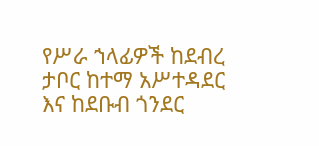የሥራ ኀላፊዎች ከደብረ ታቦር ከተማ አሥተዳደር እና ከደቡብ ጎንደር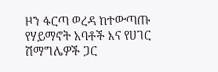ዞን ፋርጣ ወረዳ ከተውጣጡ የሃይማኖት አባቶች እና የሀገር ሽማግሌዎች ጋር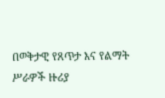በወቅታዊ የጸጥታ እና የልማት ሥራዎች ዙሪያ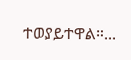ተወያይተዋል።...